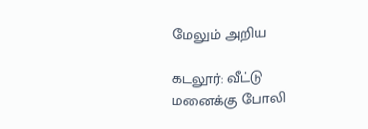மேலும் அறிய

கடலூர்: வீட்டு மனைக்கு போலி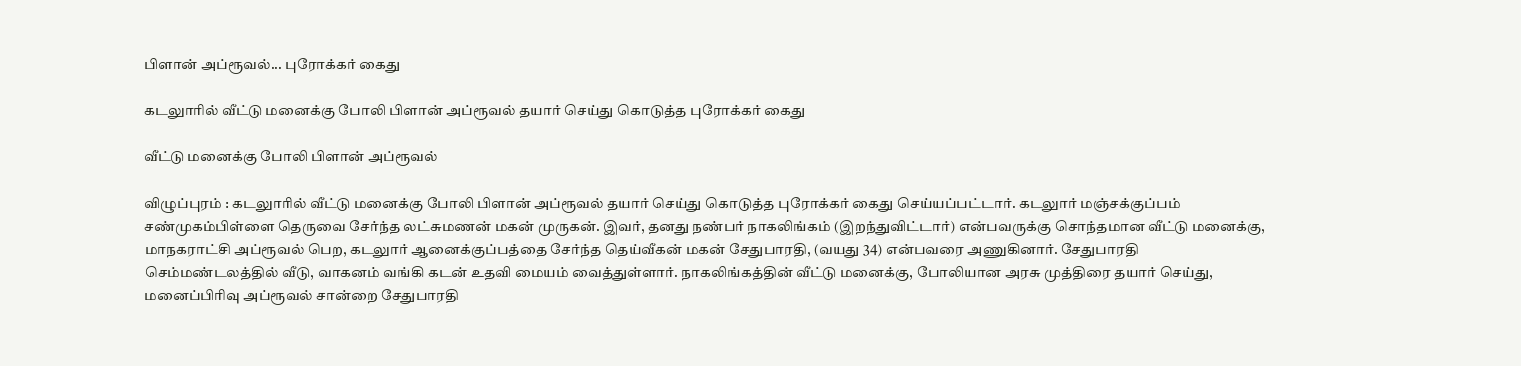பிளான் அப்ரூவல்... புரோக்கர் கைது

கடலுாரில் வீட்டு மனைக்கு போலி பிளான் அப்ரூவல் தயார் செய்து கொடுத்த புரோக்கர் கைது

வீட்டு மனைக்கு போலி பிளான் அப்ரூவல்

விழுப்புரம் : கடலுாரில் வீட்டு மனைக்கு போலி பிளான் அப்ரூவல் தயார் செய்து கொடுத்த புரோக்கர் கைது செய்யப்பட்டார். கடலுார் மஞ்சக்குப்பம் சண்முகம்பிள்ளை தெருவை சேர்ந்த லட்சுமணன் மகன் முருகன். இவர், தனது நண்பர் நாகலிங்கம் (இறந்துவிட்டார்) என்பவருக்கு சொந்தமான வீட்டு மனைக்கு, மாநகராட்சி அப்ரூவல் பெற, கடலுார் ஆனைக்குப்பத்தை சேர்ந்த தெய்வீகன் மகன் சேதுபாரதி, (வயது 34) என்பவரை அணுகினார். சேதுபாரதி செம்மண்டலத்தில் வீடு, வாகனம் வங்கி கடன் உதவி மையம் வைத்துள்ளார். நாகலிங்கத்தின் வீட்டு மனைக்கு, போலியான அரசு முத்திரை தயார் செய்து, மனைப்பிரிவு அப்ரூவல் சான்றை சேதுபாரதி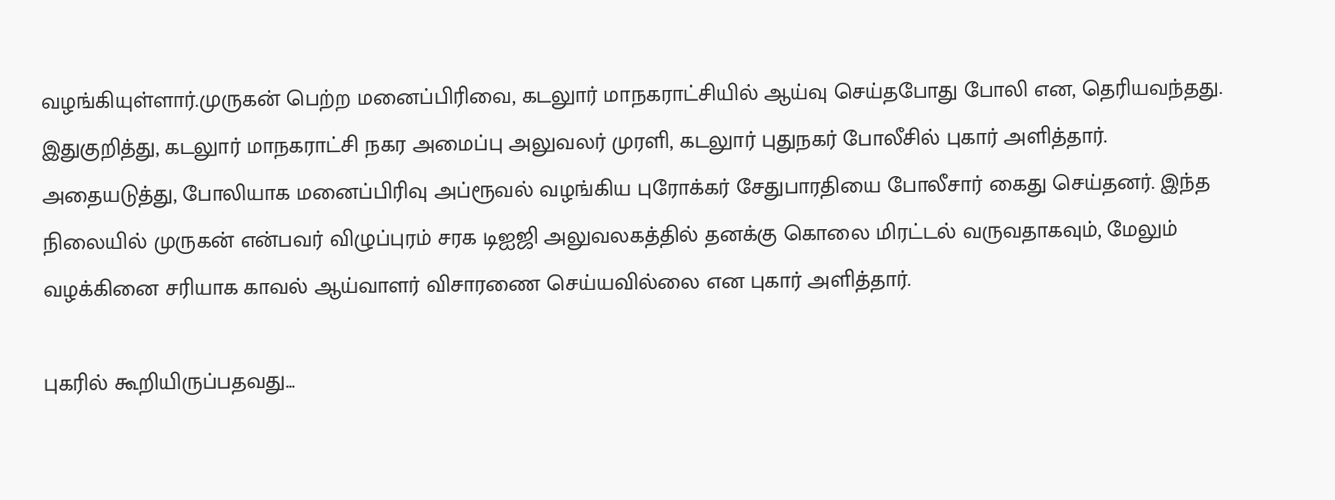வழங்கியுள்ளார்.முருகன் பெற்ற மனைப்பிரிவை, கடலுார் மாநகராட்சியில் ஆய்வு செய்தபோது போலி என, தெரியவந்தது. இதுகுறித்து, கடலுார் மாநகராட்சி நகர அமைப்பு அலுவலர் முரளி, கடலுார் புதுநகர் போலீசில் புகார் அளித்தார். அதையடுத்து, போலியாக மனைப்பிரிவு அப்ரூவல் வழங்கிய புரோக்கர் சேதுபாரதியை போலீசார் கைது செய்தனர். இந்த நிலையில் முருகன் என்பவர் விழுப்புரம் சரக டிஐஜி அலுவலகத்தில் தனக்கு கொலை மிரட்டல் வருவதாகவும், மேலும் வழக்கினை சரியாக காவல் ஆய்வாளர் விசாரணை செய்யவில்லை என புகார் அளித்தார்.

புகரில் கூறியிருப்பதவது...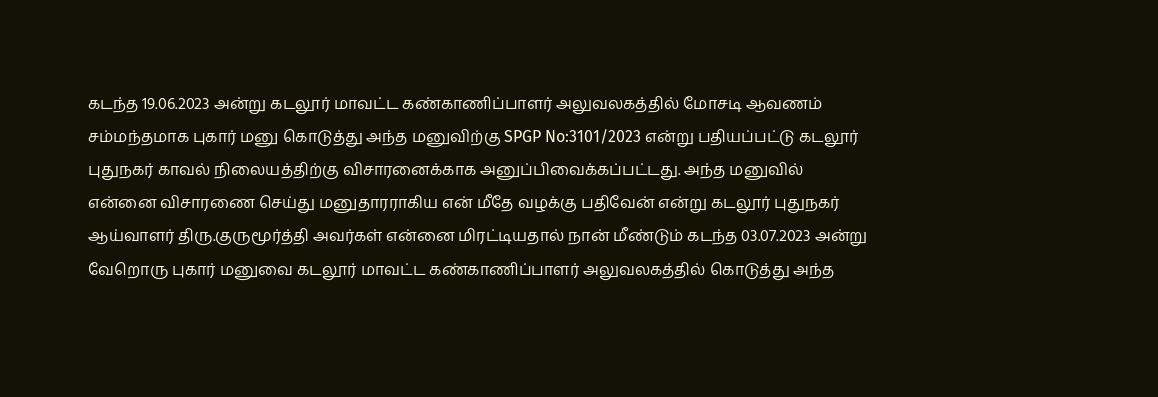கடந்த 19.06.2023 அன்று கடலூர் மாவட்ட கண்காணிப்பாளர் அலுவலகத்தில் மோசடி ஆவணம் சம்மந்தமாக புகார் மனு கொடுத்து அந்த மனுவிற்கு SPGP No:3101/2023 என்று பதியப்பட்டு கடலூர் புதுநகர் காவல் நிலையத்திற்கு விசாரனைக்காக அனுப்பிவைக்கப்பட்டது. அந்த மனுவில் என்னை விசாரணை செய்து மனுதாரராகிய என் மீதே வழக்கு பதிவேன் என்று கடலூர் புதுநகர் ஆய்வாளர் திரு.குருமூர்த்தி அவர்கள் என்னை மிரட்டியதால் நான் மீண்டும் கடந்த 03.07.2023 அன்று வேறொரு புகார் மனுவை கடலூர் மாவட்ட கண்காணிப்பாளர் அலுவலகத்தில் கொடுத்து அந்த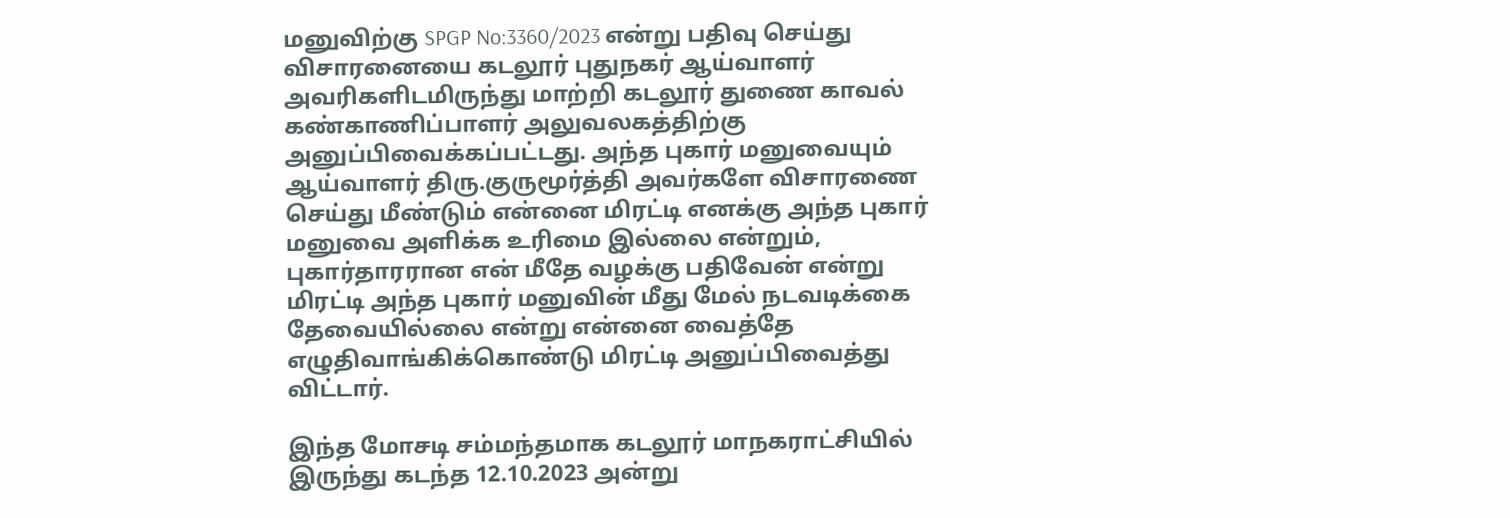மனுவிற்கு SPGP No:3360/2023 என்று பதிவு செய்து விசாரனையை கடலூர் புதுநகர் ஆய்வாளர் அவரிகளிடமிருந்து மாற்றி கடலூர் துணை காவல் கண்காணிப்பாளர் அலுவலகத்திற்கு அனுப்பிவைக்கப்பட்டது. அந்த புகார் மனுவையும் ஆய்வாளர் திரு.குருமூர்த்தி அவர்களே விசாரணை செய்து மீண்டும் என்னை மிரட்டி எனக்கு அந்த புகார் மனுவை அளிக்க உரிமை இல்லை என்றும், புகார்தாரரான என் மீதே வழக்கு பதிவேன் என்று மிரட்டி அந்த புகார் மனுவின் மீது மேல் நடவடிக்கை தேவையில்லை என்று என்னை வைத்தே எழுதிவாங்கிக்கொண்டு மிரட்டி அனுப்பிவைத்து விட்டார்.

இந்த மோசடி சம்மந்தமாக கடலூர் மாநகராட்சியில் இருந்து கடந்த 12.10.2023 அன்று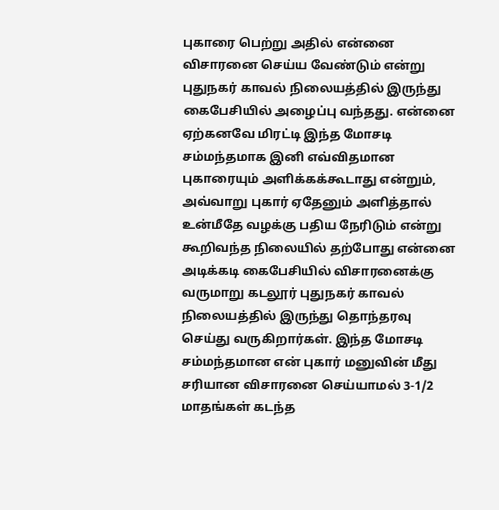புகாரை பெற்று அதில் என்னை விசாரனை செய்ய வேண்டும் என்று புதுநகர் காவல் நிலையத்தில் இருந்து கைபேசியில் அழைப்பு வந்தது. என்னை ஏற்கனவே மிரட்டி இந்த மோசடி சம்மந்தமாக இனி எவ்விதமான புகாரையும் அளிக்கக்கூடாது என்றும், அவ்வாறு புகார் ஏதேனும் அளித்தால் உன்மீதே வழக்கு பதிய நேரிடும் என்று கூறிவந்த நிலையில் தற்போது என்னை அடிக்கடி கைபேசியில் விசாரனைக்கு வருமாறு கடலூர் புதுநகர் காவல் நிலையத்தில் இருந்து தொந்தரவு செய்து வருகிறார்கள். இந்த மோசடி சம்மந்தமான என் புகார் மனுவின் மீது சரியான விசாரனை செய்யாமல் 3-1/2 மாதங்கள் கடந்த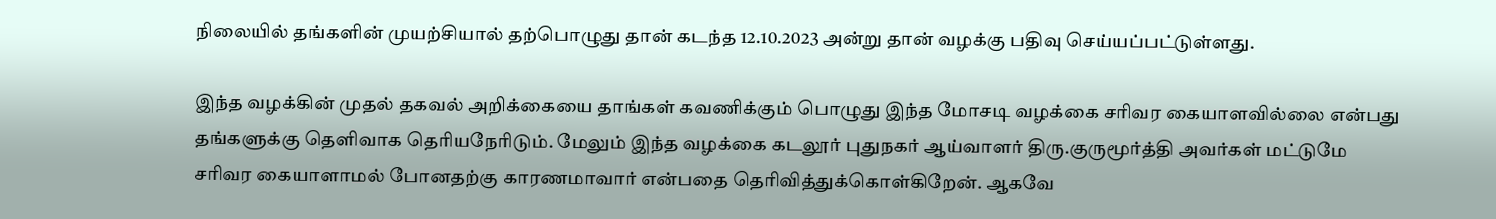நிலையில் தங்களின் முயற்சியால் தற்பொழுது தான் கடந்த 12.10.2023 அன்று தான் வழக்கு பதிவு செய்யப்பட்டுள்ளது.

இந்த வழக்கின் முதல் தகவல் அறிக்கையை தாங்கள் கவணிக்கும் பொழுது இந்த மோசடி வழக்கை சரிவர கையாளவில்லை என்பது தங்களுக்கு தெளிவாக தெரியநேரிடும். மேலும் இந்த வழக்கை கடலூர் புதுநகர் ஆய்வாளர் திரு.குருமூர்த்தி அவர்கள் மட்டுமே சரிவர கையாளாமல் போனதற்கு காரணமாவார் என்பதை தெரிவித்துக்கொள்கிறேன். ஆகவே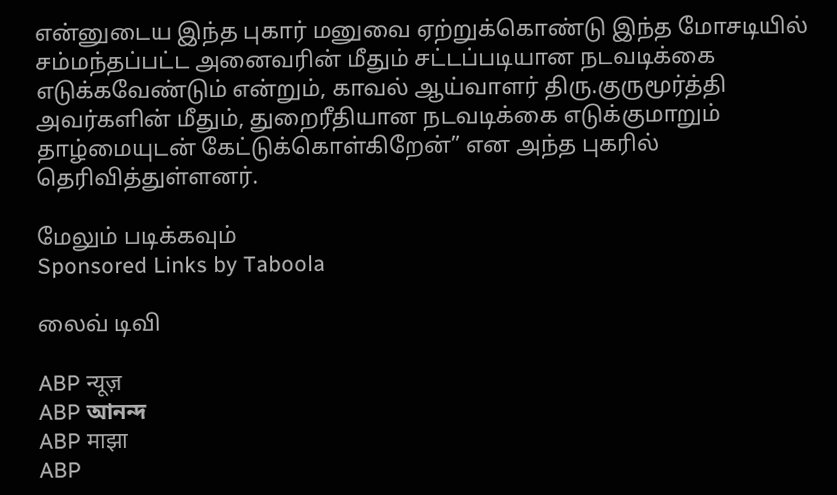என்னுடைய இந்த புகார் மனுவை ஏற்றுக்கொண்டு இந்த மோசடியில் சம்மந்தப்பட்ட அனைவரின் மீதும் சட்டப்படியான நடவடிக்கை எடுக்கவேண்டும் என்றும், காவல் ஆய்வாளர் திரு.குருமூர்த்தி அவர்களின் மீதும், துறைரீதியான நடவடிக்கை எடுக்குமாறும் தாழ்மையுடன் கேட்டுக்கொள்கிறேன்” என அந்த புகரில் தெரிவித்துள்ளனர்.

மேலும் படிக்கவும்
Sponsored Links by Taboola

லைவ் டிவி

ABP न्यूज़
ABP আনন্দ
ABP माझा
ABP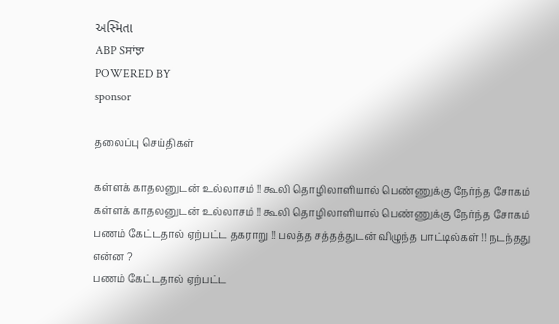અસ્મિતા
ABP Sਸਾਂਝਾ
POWERED BY
sponsor

தலைப்பு செய்திகள்

கள்ளக் காதலனுடன் உல்லாசம் !! கூலி தொழிலாளியால் பெண்ணுக்கு நேர்ந்த சோகம்
கள்ளக் காதலனுடன் உல்லாசம் !! கூலி தொழிலாளியால் பெண்ணுக்கு நேர்ந்த சோகம்
பணம் கேட்டதால் ஏற்பட்ட தகராறு !! பலத்த சத்தத்துடன் விழுந்த பாட்டில்கள் !! நடந்தது என்ன ?
பணம் கேட்டதால் ஏற்பட்ட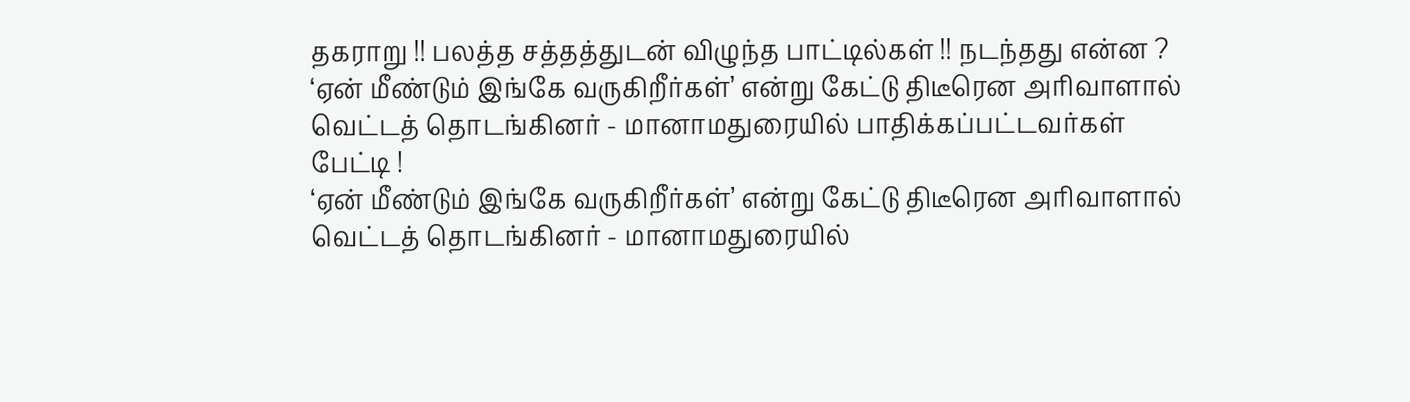தகராறு !! பலத்த சத்தத்துடன் விழுந்த பாட்டில்கள் !! நடந்தது என்ன ?
‘ஏன் மீண்டும் இங்கே வருகிறீர்கள்’ என்று கேட்டு திடீரென அரிவாளால் வெட்டத் தொடங்கினர் - மானாமதுரையில் பாதிக்கப்பட்டவர்கள் பேட்டி !
‘ஏன் மீண்டும் இங்கே வருகிறீர்கள்’ என்று கேட்டு திடீரென அரிவாளால் வெட்டத் தொடங்கினர் - மானாமதுரையில்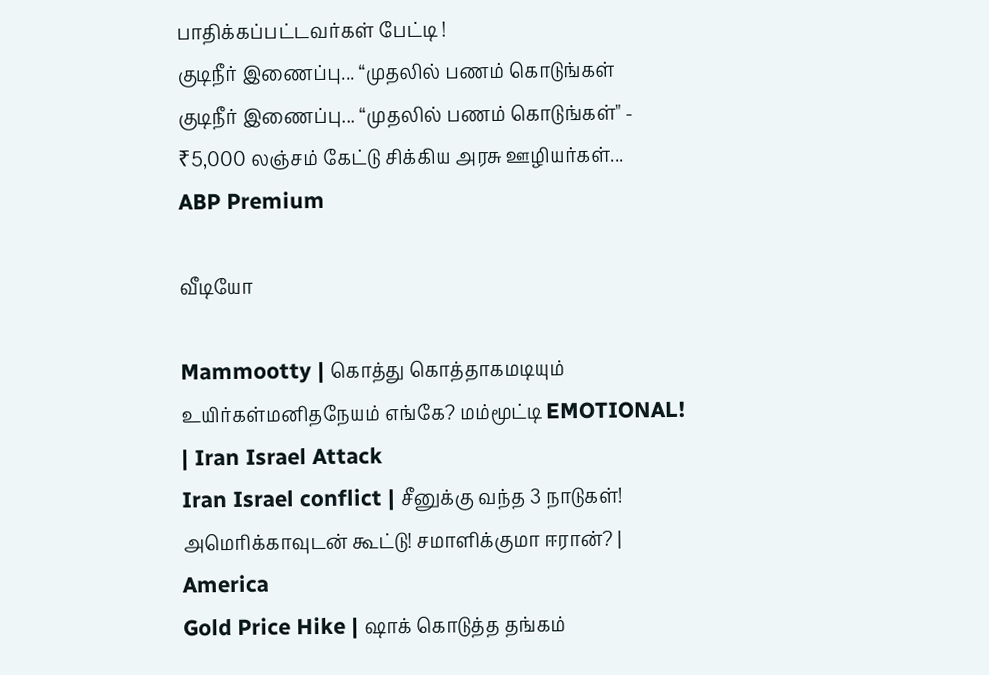பாதிக்கப்பட்டவர்கள் பேட்டி !
குடிநீர் இணைப்பு... “முதலில் பணம் கொடுங்கள்
குடிநீர் இணைப்பு... “முதலில் பணம் கொடுங்கள்" - ₹5,000 லஞ்சம் கேட்டு சிக்கிய அரசு ஊழியர்கள்...
ABP Premium

வீடியோ

Mammootty | கொத்து கொத்தாகமடியும் உயிர்கள்மனிதநேயம் எங்கே? மம்மூட்டி EMOTIONAL! | Iran Israel Attack
Iran Israel conflict | சீனுக்கு வந்த 3 நாடுகள்! அமெரிக்காவுடன் கூட்டு! சமாளிக்குமா ஈரான்? | America
Gold Price Hike | ஷாக் கொடுத்த தங்கம்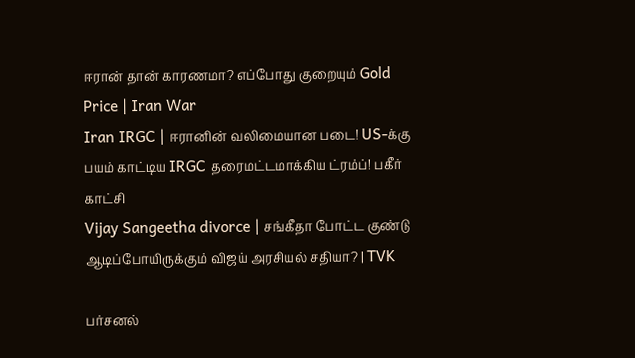ஈரான் தான் காரணமா? எப்போது குறையும் Gold Price | Iran War
Iran IRGC | ஈரானின் வலிமையான படை! US-க்கு பயம் காட்டிய IRGC தரைமட்டமாக்கிய ட்ரம்ப்! பகீர் காட்சி
Vijay Sangeetha divorce | சங்கீதா போட்ட குண்டு ஆடிப்போயிருக்கும் விஜய் அரசியல் சதியா? | TVK

பர்சனல்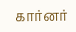கார்னர்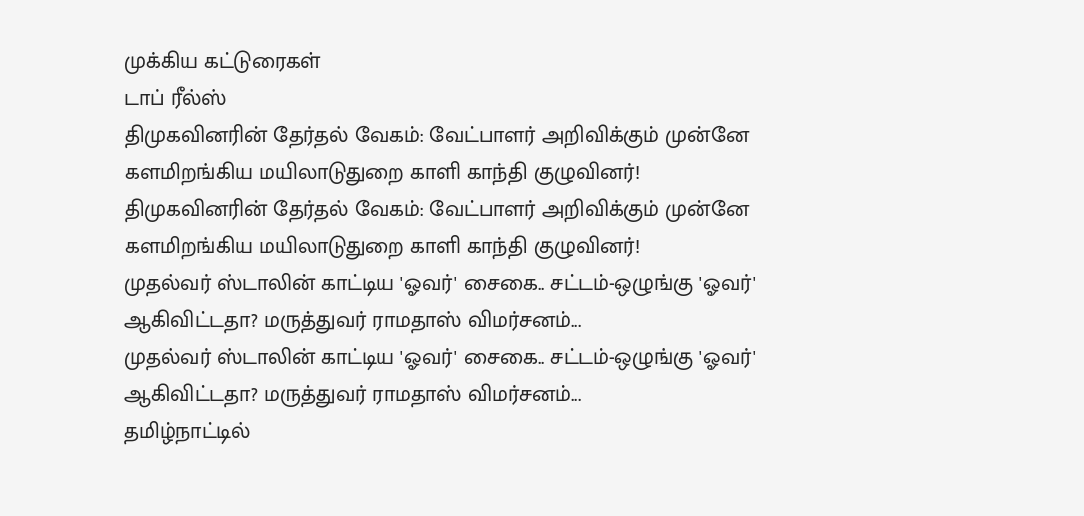முக்கிய கட்டுரைகள்
டாப் ரீல்ஸ்
திமுகவினரின் தேர்தல் வேகம்: வேட்பாளர் அறிவிக்கும் முன்னே களமிறங்கிய மயிலாடுதுறை காளி காந்தி குழுவினர்!
திமுகவினரின் தேர்தல் வேகம்: வேட்பாளர் அறிவிக்கும் முன்னே களமிறங்கிய மயிலாடுதுறை காளி காந்தி குழுவினர்!
முதல்வர் ஸ்டாலின் காட்டிய 'ஓவர்' சைகை.. சட்டம்-ஒழுங்கு 'ஓவர்' ஆகிவிட்டதா? மருத்துவர் ராமதாஸ் விமர்சனம்...
முதல்வர் ஸ்டாலின் காட்டிய 'ஓவர்' சைகை.. சட்டம்-ஒழுங்கு 'ஓவர்' ஆகிவிட்டதா? மருத்துவர் ராமதாஸ் விமர்சனம்...
தமிழ்நாட்டில்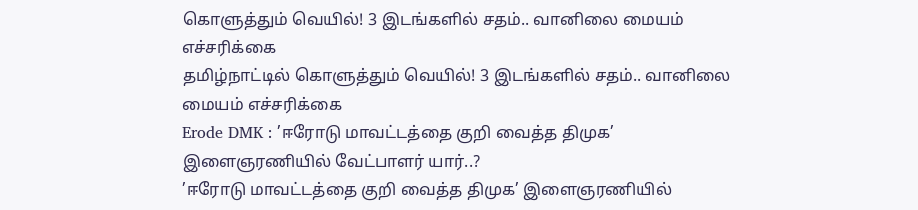கொளுத்தும் வெயில்! 3 இடங்களில் சதம்.. வானிலை மையம் எச்சரிக்கை
தமிழ்நாட்டில் கொளுத்தும் வெயில்! 3 இடங்களில் சதம்.. வானிலை மையம் எச்சரிக்கை
Erode DMK : ’ஈரோடு மாவட்டத்தை குறி வைத்த திமுக’ இளைஞரணியில் வேட்பாளர் யார்..?
’ஈரோடு மாவட்டத்தை குறி வைத்த திமுக’ இளைஞரணியில்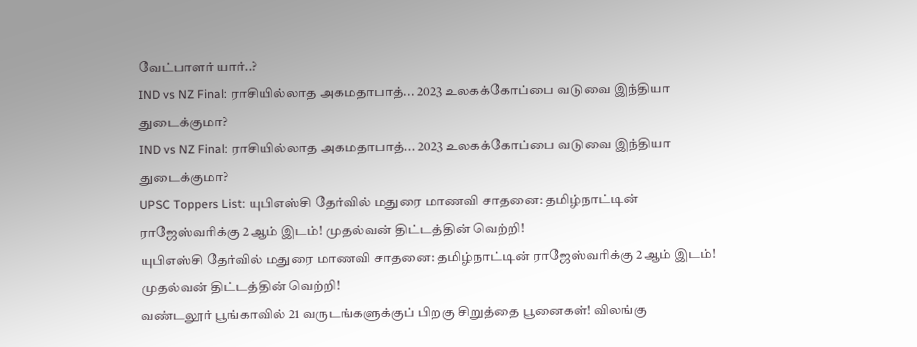வேட்பாளர் யார்..?
IND vs NZ Final: ராசியில்லாத அகமதாபாத்... 2023 உலகக்கோப்பை வடுவை இந்தியா துடைக்குமா?
IND vs NZ Final: ராசியில்லாத அகமதாபாத்... 2023 உலகக்கோப்பை வடுவை இந்தியா துடைக்குமா?
UPSC Toppers List: யுபிஎஸ்சி தேர்வில் மதுரை மாணவி சாதனை: தமிழ்நாட்டின் ராஜேஸ்வரிக்கு 2ஆம் இடம்! முதல்வன் திட்டத்தின் வெற்றி!
யுபிஎஸ்சி தேர்வில் மதுரை மாணவி சாதனை: தமிழ்நாட்டின் ராஜேஸ்வரிக்கு 2ஆம் இடம்! முதல்வன் திட்டத்தின் வெற்றி!
வண்டலூர் பூங்காவில் 21 வருடங்களுக்குப் பிறகு சிறுத்தை பூனைகள்! விலங்கு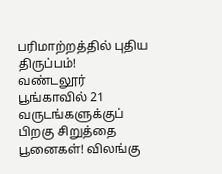பரிமாற்றத்தில் புதிய திருப்பம்!
வண்டலூர் பூங்காவில் 21 வருடங்களுக்குப் பிறகு சிறுத்தை பூனைகள்! விலங்கு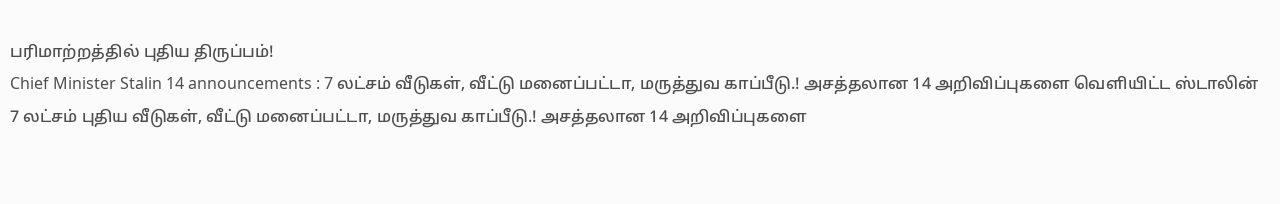பரிமாற்றத்தில் புதிய திருப்பம்!
Chief Minister Stalin 14 announcements : 7 லட்சம் வீடுகள், வீட்டு மனைப்பட்டா, மருத்துவ காப்பீடு.! அசத்தலான 14 அறிவிப்புகளை வெளியிட்ட ஸ்டாலின்
7 லட்சம் புதிய வீடுகள், வீட்டு மனைப்பட்டா, மருத்துவ காப்பீடு.! அசத்தலான 14 அறிவிப்புகளை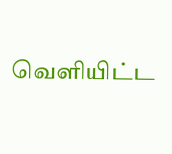வெளியிட்ட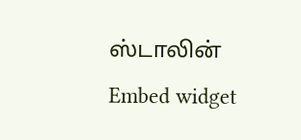ஸ்டாலின்
Embed widget